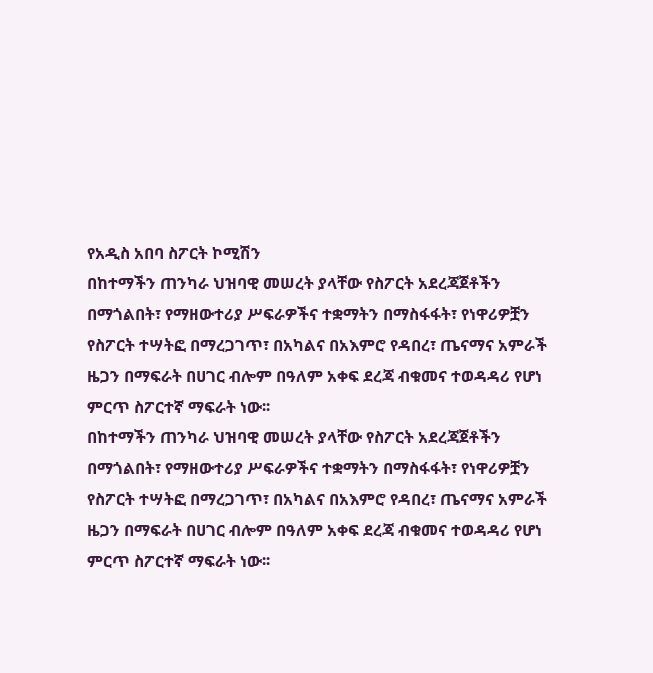የአዲስ አበባ ስፖርት ኮሚሽን
በከተማችን ጠንካራ ህዝባዊ መሠረት ያላቸው የስፖርት አደረጃጀቶችን በማጎልበት፣ የማዘውተሪያ ሥፍራዎችና ተቋማትን በማስፋፋት፣ የነዋሪዎቿን የስፖርት ተሣትፎ በማረጋገጥ፣ በአካልና በአእምሮ የዳበረ፣ ጤናማና አምራች ዜጋን በማፍራት በሀገር ብሎም በዓለም አቀፍ ደረጃ ብቁመና ተወዳዳሪ የሆነ ምርጥ ስፖርተኛ ማፍራት ነው፡፡
በከተማችን ጠንካራ ህዝባዊ መሠረት ያላቸው የስፖርት አደረጃጀቶችን በማጎልበት፣ የማዘውተሪያ ሥፍራዎችና ተቋማትን በማስፋፋት፣ የነዋሪዎቿን የስፖርት ተሣትፎ በማረጋገጥ፣ በአካልና በአእምሮ የዳበረ፣ ጤናማና አምራች ዜጋን በማፍራት በሀገር ብሎም በዓለም አቀፍ ደረጃ ብቁመና ተወዳዳሪ የሆነ ምርጥ ስፖርተኛ ማፍራት ነው፡፡